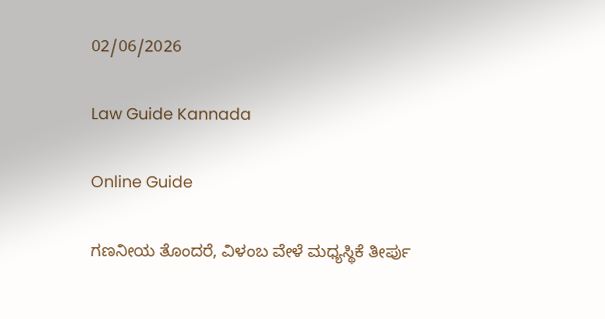02/06/2026

Law Guide Kannada

Online Guide

ಗಣನೀಯ ತೊಂದರೆ, ವಿಳಂಬ ವೇಳೆ ಮಧ್ಯಸ್ಥಿಕೆ ತೀರ್ಪು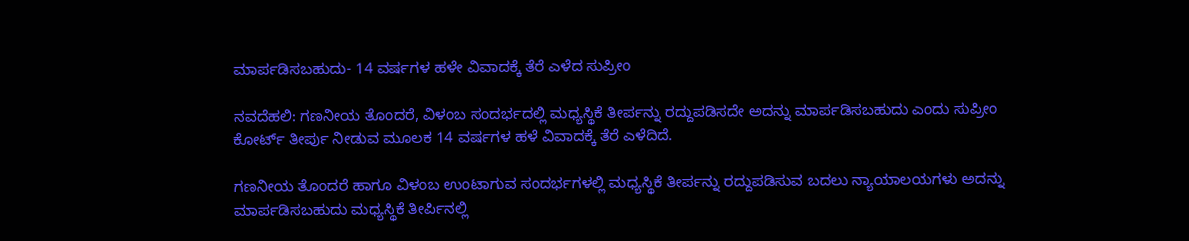ಮಾರ್ಪಡಿಸಬಹುದು- 14 ವರ್ಷಗಳ ಹಳೇ ವಿವಾದಕ್ಕೆ ತೆರೆ ಎಳೆದ ಸುಪ್ರೀಂ

ನವದೆಹಲಿ: ಗಣನೀಯ ತೊಂದರೆ, ವಿಳಂಬ ಸಂದರ್ಭದಲ್ಲಿ ಮಧ್ಯಸ್ಥಿಕೆ ತೀರ್ಪನ್ನು ರದ್ದುಪಡಿಸದೇ ಅದನ್ನು ಮಾರ್ಪಡಿಸಬಹುದು ಎಂದು ಸುಪ್ರೀಂ ಕೋರ್ಟ್ ತೀರ್ಪು ನೀಡುವ ಮೂಲಕ 14 ವರ್ಷಗಳ ಹಳೆ ವಿವಾದಕ್ಕೆ ತೆರೆ ಎಳೆದಿದೆ.

ಗಣನೀಯ ತೊಂದರೆ ಹಾಗೂ ವಿಳಂಬ ಉಂಟಾಗುವ ಸಂದರ್ಭಗಳಲ್ಲಿ ಮಧ್ಯಸ್ಥಿಕೆ ತೀರ್ಪನ್ನು ರದ್ದುಪಡಿಸುವ ಬದಲು ನ್ಯಾಯಾಲಯಗಳು ಅದನ್ನು ಮಾರ್ಪಡಿಸಬಹುದು ಮಧ್ಯಸ್ಥಿಕೆ ತೀರ್ಪಿನಲ್ಲಿ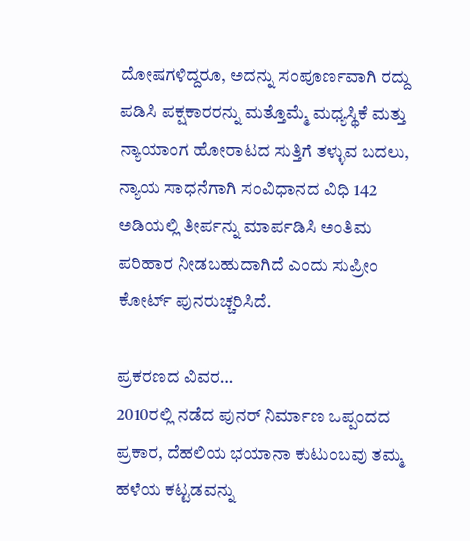ದೋಷಗಳಿದ್ದರೂ, ಅದನ್ನು ಸಂಪೂರ್ಣವಾಗಿ ರದ್ದು ಪಡಿಸಿ ಪಕ್ಷಕಾರರನ್ನು ಮತ್ತೊಮ್ಮೆ ಮಧ್ಯಸ್ಥಿಕೆ ಮತ್ತು ನ್ಯಾಯಾಂಗ ಹೋರಾಟದ ಸುತ್ತಿಗೆ ತಳ್ಳುವ ಬದಲು, ನ್ಯಾಯ ಸಾಧನೆಗಾಗಿ ಸಂವಿಧಾನದ ವಿಧಿ 142 ಅಡಿಯಲ್ಲಿ ತೀರ್ಪನ್ನು ಮಾರ್ಪಡಿಸಿ ಅಂತಿಮ ಪರಿಹಾರ ನೀಡಬಹುದಾಗಿದೆ ಎಂದು ಸುಪ್ರೀಂ ಕೋರ್ಟ್ ಪುನರುಚ್ಚರಿಸಿದೆ.

ಪ್ರಕರಣದ ವಿವರ…
2010ರಲ್ಲಿ ನಡೆದ ಪುನರ್ ನಿರ್ಮಾಣ ಒಪ್ಪಂದದ ಪ್ರಕಾರ, ದೆಹಲಿಯ ಭಯಾನಾ ಕುಟುಂಬವು ತಮ್ಮ ಹಳೆಯ ಕಟ್ಟಡವನ್ನು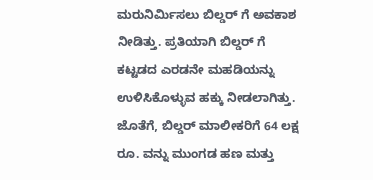ಮರುನಿರ್ಮಿಸಲು ಬಿಲ್ಡರ್ ಗೆ ಅವಕಾಶ ನೀಡಿತ್ತು. ಪ್ರತಿಯಾಗಿ ಬಿಲ್ಡರ್ ಗೆ ಕಟ್ಟಡದ ಎರಡನೇ ಮಹಡಿಯನ್ನು ಉಳಿಸಿಕೊಳ್ಳುವ ಹಕ್ಕು ನೀಡಲಾಗಿತ್ತು. ಜೊತೆಗೆ, ಬಿಲ್ಡರ್ ಮಾಲೀಕರಿಗೆ 64 ಲಕ್ಷ ರೂ. ವನ್ನು ಮುಂಗಡ ಹಣ ಮತ್ತು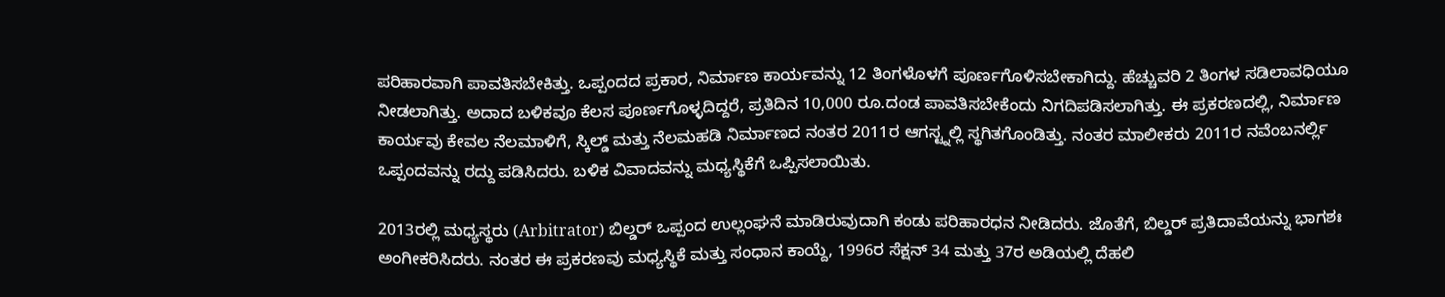ಪರಿಹಾರವಾಗಿ ಪಾವತಿಸಬೇಕಿತ್ತು. ಒಪ್ಪಂದದ ಪ್ರಕಾರ, ನಿರ್ಮಾಣ ಕಾರ್ಯವನ್ನು 12 ತಿಂಗಳೊಳಗೆ ಪೂರ್ಣಗೊಳಿಸಬೇಕಾಗಿದ್ದು. ಹೆಚ್ಚುವರಿ 2 ತಿಂಗಳ ಸಡಿಲಾವಧಿಯೂ ನೀಡಲಾಗಿತ್ತು. ಅದಾದ ಬಳಿಕವೂ ಕೆಲಸ ಪೂರ್ಣಗೊಳ್ಳದಿದ್ದರೆ, ಪ್ರತಿದಿನ 10,000 ರೂ.ದಂಡ ಪಾವತಿಸಬೇಕೆಂದು ನಿಗದಿಪಡಿಸಲಾಗಿತ್ತು. ಈ ಪ್ರಕರಣದಲ್ಲಿ, ನಿರ್ಮಾಣ ಕಾರ್ಯವು ಕೇವಲ ನೆಲಮಾಳಿಗೆ, ಸ್ಕಿಲ್ಡ್ ಮತ್ತು ನೆಲಮಹಡಿ ನಿರ್ಮಾಣದ ನಂತರ 2011ರ ಆಗಸ್ಟ್ನಲ್ಲಿ ಸ್ಥಗಿತಗೊಂಡಿತ್ತು. ನಂತರ ಮಾಲೀಕರು 2011ರ ನವೆಂಬನರ್ಲ್ಲಿ ಒಪ್ಪಂದವನ್ನು ರದ್ದು ಪಡಿಸಿದರು. ಬಳಿಕ ವಿವಾದವನ್ನು ಮಧ್ಯಸ್ಥಿಕೆಗೆ ಒಪ್ಪಿಸಲಾಯಿತು.

2013ರಲ್ಲಿ ಮಧ್ಯಸ್ಥರು (Arbitrator) ಬಿಲ್ಡರ್ ಒಪ್ಪಂದ ಉಲ್ಲಂಘನೆ ಮಾಡಿರುವುದಾಗಿ ಕಂಡು ಪರಿಹಾರಧನ ನೀಡಿದರು. ಜೊತೆಗೆ, ಬಿಲ್ಡರ್ ಪ್ರತಿದಾವೆಯನ್ನು ಭಾಗಶಃ ಅಂಗೀಕರಿಸಿದರು. ನಂತರ ಈ ಪ್ರಕರಣವು ಮಧ್ಯಸ್ಥಿಕೆ ಮತ್ತು ಸಂಧಾನ ಕಾಯ್ದೆ, 1996ರ ಸೆಕ್ಷನ್ 34 ಮತ್ತು 37ರ ಅಡಿಯಲ್ಲಿ ದೆಹಲಿ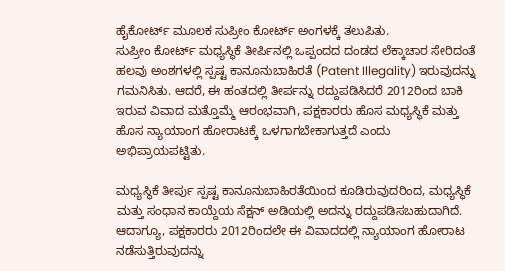ಹೈಕೋರ್ಟ್ ಮೂಲಕ ಸುಪ್ರೀಂ ಕೋರ್ಟ್ ಅಂಗಳಕ್ಕೆ ತಲುಪಿತು.
ಸುಪ್ರೀಂ ಕೋರ್ಟ್ ಮಧ್ಯಸ್ಥಿಕೆ ತೀರ್ಪಿನಲ್ಲಿ ಒಪ್ಪಂದದ ದಂಡದ ಲೆಕ್ಕಾಚಾರ ಸೇರಿದಂತೆ ಹಲವು ಅಂಶಗಳಲ್ಲಿ ಸ್ಪಷ್ಟ ಕಾನೂನುಬಾಹಿರತೆ (Patent Illegality) ಇರುವುದನ್ನು ಗಮನಿಸಿತು. ಆದರೆ, ಈ ಹಂತದಲ್ಲಿ ತೀರ್ಪನ್ನು ರದ್ದುಪಡಿಸಿದರೆ 2012ರಿಂದ ಬಾಕಿ ಇರುವ ವಿವಾದ ಮತ್ತೊಮ್ಮೆ ಆರಂಭವಾಗಿ, ಪಕ್ಷಕಾರರು ಹೊಸ ಮಧ್ಯಸ್ಥಿಕೆ ಮತ್ತು ಹೊಸ ನ್ಯಾಯಾಂಗ ಹೋರಾಟಕ್ಕೆ ಒಳಗಾಗಬೇಕಾಗುತ್ತದೆ ಎಂದು ಅಭಿಪ್ರಾಯಪಟ್ಟಿತು.

ಮಧ್ಯಸ್ಥಿಕೆ ತೀರ್ಪು ಸ್ಪಷ್ಟ ಕಾನೂನುಬಾಹಿರತೆಯಿಂದ ಕೂಡಿರುವುದರಿಂದ, ಮಧ್ಯಸ್ಥಿಕೆ ಮತ್ತು ಸಂಧಾನ ಕಾಯ್ದೆಯ ಸೆಕ್ಷನ್ ಅಡಿಯಲ್ಲಿ ಅದನ್ನು ರದ್ದುಪಡಿಸಬಹುದಾಗಿದೆ. ಆದಾಗ್ಯೂ, ಪಕ್ಷಕಾರರು 2012ರಿಂದಲೇ ಈ ವಿವಾದದಲ್ಲಿ ನ್ಯಾಯಾಂಗ ಹೋರಾಟ ನಡೆಸುತ್ತಿರುವುದನ್ನು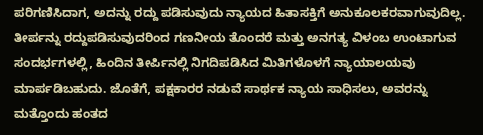ಪರಿಗಣಿಸಿದಾಗ, ಅದನ್ನು ರದ್ದು ಪಡಿಸುವುದು ನ್ಯಾಯದ ಹಿತಾಸಕ್ತಿಗೆ ಅನುಕೂಲಕರವಾಗುವುದಿಲ್ಲ. ತೀರ್ಪನ್ನು ರದ್ದುಪಡಿಸುವುದರಿಂದ ಗಣನೀಯ ತೊಂದರೆ ಮತ್ತು ಅನಗತ್ಯ ವಿಳಂಬ ಉಂಟಾಗುವ ಸಂದರ್ಭಗಳಲ್ಲಿ, ಹಿಂದಿನ ತೀರ್ಪಿನಲ್ಲಿ ನಿಗದಿಪಡಿಸಿದ ಮಿತಿಗಳೊಳಗೆ ನ್ಯಾಯಾಲಯವು ಮಾರ್ಪಡಿಬಹುದು. ಜೊತೆಗೆ, ಪಕ್ಷಕಾರರ ನಡುವೆ ಸಾರ್ಥಕ ನ್ಯಾಯ ಸಾಧಿಸಲು, ಅವರನ್ನು ಮತ್ತೊಂದು ಹಂತದ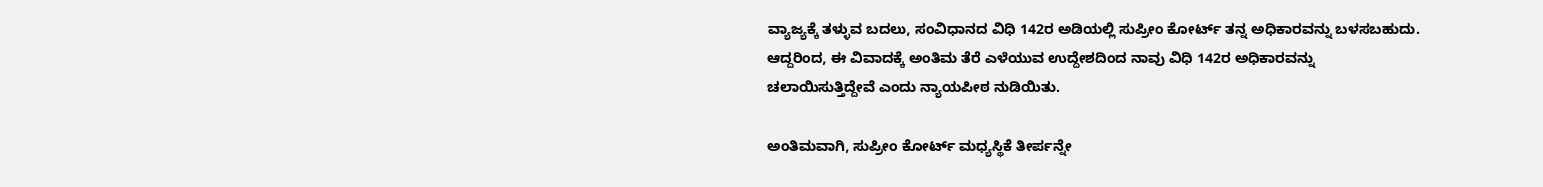ವ್ಯಾಜ್ಯಕ್ಕೆ ತಳ್ಳುವ ಬದಲು, ಸಂವಿಧಾನದ ವಿಧಿ 142ರ ಅಡಿಯಲ್ಲಿ ಸುಪ್ರೀಂ ಕೋರ್ಟ್ ತನ್ನ ಅಧಿಕಾರವನ್ನು ಬಳಸಬಹುದು. ಆದ್ದರಿಂದ, ಈ ವಿವಾದಕ್ಕೆ ಅಂತಿಮ ತೆರೆ ಎಳೆಯುವ ಉದ್ದೇಶದಿಂದ ನಾವು ವಿಧಿ 142ರ ಅಧಿಕಾರವನ್ನು ಚಲಾಯಿಸುತ್ತಿದ್ದೇವೆ ಎಂದು ನ್ಯಾಯಪೀಠ ನುಡಿಯಿತು.

ಅಂತಿಮವಾಗಿ, ಸುಪ್ರೀಂ ಕೋರ್ಟ್ ಮಧ್ಯಸ್ಥಿಕೆ ತೀರ್ಪನ್ನೇ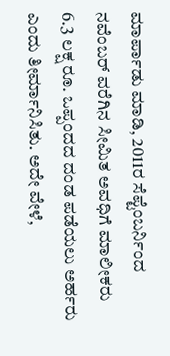ಮಾರ್ಪಾಡು ಮಾಡಿ, 2011ರ ಸೆಪ್ಟೆಂಬರ್ನಿಂದ ನವೆಂಬರ್ ವರೆಗಿನ ಸೀಮಿತ ಅವಧಿಗೆ ಮಾಲೀಕರು 6.3 ಲಕ್ಷ ರೂ. ಒಪ್ಪಂದದ ದಂಡ ಪಡೆಯಲು ಅರ್ಹರು ಎಂದು ತೀರ್ಮಾನಿಸಿತು. ಅದೇ ವೇಳೆ,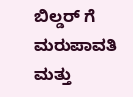ಬಿಲ್ಡರ್ ಗೆ ಮರುಪಾವತಿ ಮತ್ತು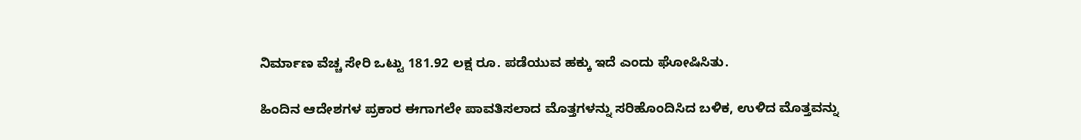ನಿರ್ಮಾಣ ವೆಚ್ಚ ಸೇರಿ ಒಟ್ಟು 181.92 ಲಕ್ಷ ರೂ. ಪಡೆಯುವ ಹಕ್ಕು ಇದೆ ಎಂದು ಘೋಷಿಸಿತು.

ಹಿಂದಿನ ಆದೇಶಗಳ ಪ್ರಕಾರ ಈಗಾಗಲೇ ಪಾವತಿಸಲಾದ ಮೊತ್ತಗಳನ್ನು ಸರಿಹೊಂದಿಸಿದ ಬಳಿಕ, ಉಳಿದ ಮೊತ್ತವನ್ನು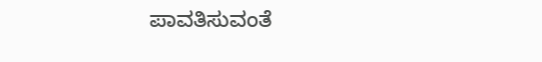ಪಾವತಿಸುವಂತೆ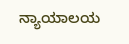ನ್ಯಾಯಾಲಯ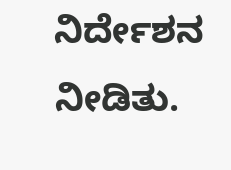ನಿರ್ದೇಶನ ನೀಡಿತು.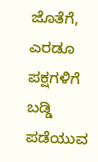ಜೊತೆಗೆ, ಎರಡೂ ಪಕ್ಷಗಳಿಗೆ ಬಡ್ಡಿ ಪಡೆಯುವ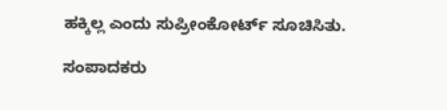ಹಕ್ಕಿಲ್ಲ ಎಂದು ಸುಪ್ರೀಂಕೋರ್ಟ್ ಸೂಚಿಸಿತು.

ಸಂಪಾದಕರು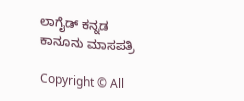ಲಾಗೈಡ್ ಕನ್ನಡ‌ ಕಾನೂನು ಮಾಸಪತ್ರಿ

Copyright © All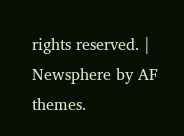rights reserved. | Newsphere by AF themes.